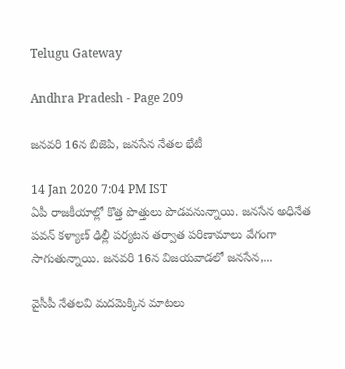Telugu Gateway

Andhra Pradesh - Page 209

జనవరి 16న బిజెపి, జనసేన నేతల భేటీ

14 Jan 2020 7:04 PM IST
ఏపీ రాజకీయాల్లో కొత్త పొత్తులు పొడవనున్నాయి. జనసేన అధినేత పవన్ కళ్యాణ్ ఢిల్లీ పర్యటన తర్వాత పరిణామాలు వేగంగా సాగుతున్నాయి. జనవరి 16న విజయవాడలో జనసేన,...

వైసీపీ నేతలవి మదమెక్కిన మాటలు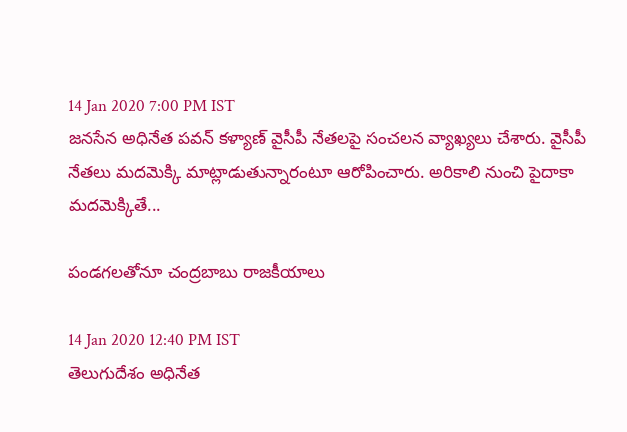14 Jan 2020 7:00 PM IST
జనసేన అధినేత పవన్ కళ్యాణ్ వైసీపీ నేతలపై సంచలన వ్యాఖ్యలు చేశారు. వైసీపీ నేతలు మదమెక్కి మాట్లాడుతున్నారంటూ ఆరోపించారు. అరికాలి నుంచి పైదాకా మదమెక్కితే...

పండగలతోనూ చంద్రబాబు రాజకీయాలు

14 Jan 2020 12:40 PM IST
తెలుగుదేశం అధినేత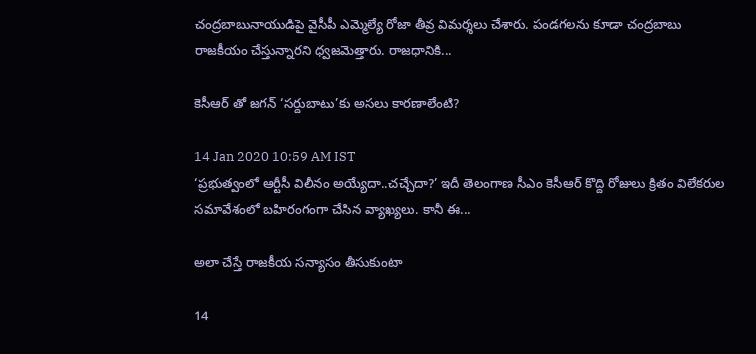చంద్రబాబునాయుడిపై వైసీపీ ఎమ్మెల్యే రోజా తీవ్ర విమర్శలు చేశారు. పండగలను కూడా చంద్రబాబు రాజకీయం చేస్తున్నారని ధ్వజమెత్తారు. రాజధానికి...

కెసీఆర్ తో జగన్ ‘సర్దుబాటు’కు అసలు కారణాలేంటి?

14 Jan 2020 10:59 AM IST
‘ప్రభుత్వంలో ఆర్టీసీ విలీనం అయ్యేదా..చచ్చేదా?’ ఇదీ తెలంగాణ సీఎం కెసీఆర్ కొద్ది రోజులు క్రితం విలేకరుల సమావేశంలో బహిరంగంగా చేసిన వ్యాఖ్యలు. కానీ ఈ...

అలా చేస్తే రాజకీయ సన్యాసం తీసుకుంటా

14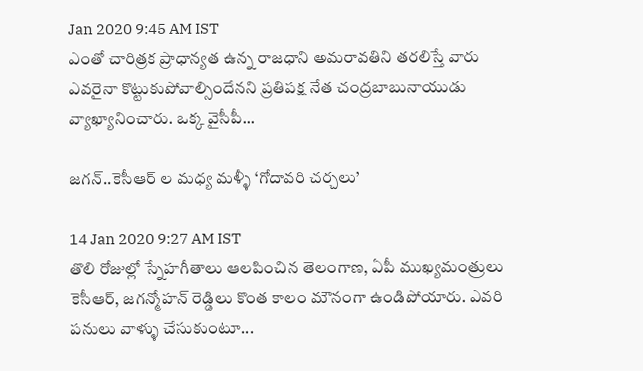Jan 2020 9:45 AM IST
ఎంతో చారిత్రక ప్రాధాన్యత ఉన్న రాజధాని అమరావతిని తరలిస్తే వారు ఎవరైనా కొట్టుకుపోవాల్సిందేనని ప్రతిపక్ష నేత చంద్రబాబునాయుడు వ్యాఖ్యానించారు. ఒక్క వైసీపీ...

జగన్..కెసీఆర్ ల మధ్య మళ్ళీ ‘గోదావరి చర్చలు’

14 Jan 2020 9:27 AM IST
తొలి రోజుల్లో స్నేహగీతాలు ఆలపించిన తెలంగాణ, ఏపీ ముఖ్యమంత్రులు కెసీఆర్, జగన్మోహన్ రెడ్డిలు కొంత కాలం మౌనంగా ఉండిపోయారు. ఎవరి పనులు వాళ్ళు చేసుకుంటూ...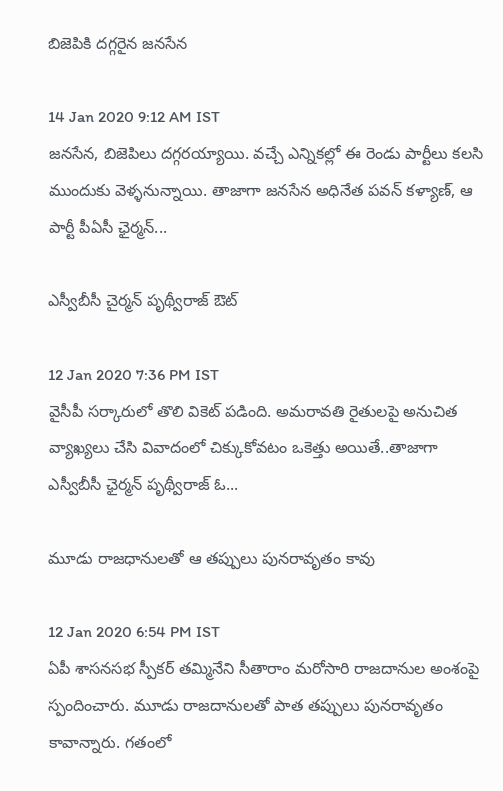బిజెపికి దగ్గరైన జనసేన

14 Jan 2020 9:12 AM IST
జనసేన, బిజెపిలు దగ్గరయ్యాయి. వచ్చే ఎన్నికల్లో ఈ రెండు పార్టీలు కలసి ముందుకు వెళ్ళనున్నాయి. తాజాగా జనసేన అధినేత పవన్ కళ్యాణ్, ఆ పార్టీ పీఏసీ ఛైర్మన్...

ఎస్వీబీసీ చైర్మన్ పృథ్వీరాజ్ ఔట్

12 Jan 2020 7:36 PM IST
వైసీపీ సర్కారులో తొలి వికెట్ పడింది. అమరావతి రైతులపై అనుచిత వ్యాఖ్యలు చేసి వివాదంలో చిక్కుకోవటం ఒకెత్తు అయితే..తాజాగా ఎస్వీబీసీ ఛైర్మన్ పృథ్వీరాజ్ ఓ...

మూడు రాజధానులతో ఆ తప్పులు పునరావృతం కావు

12 Jan 2020 6:54 PM IST
ఏపీ శాసనసభ స్పీకర్ తమ్మినేని సీతారాం మరోసారి రాజదానుల అంశంపై స్పందించారు. మూడు రాజదానులతో పాత తప్పులు పునరావృతం కావాన్నారు. గతంలో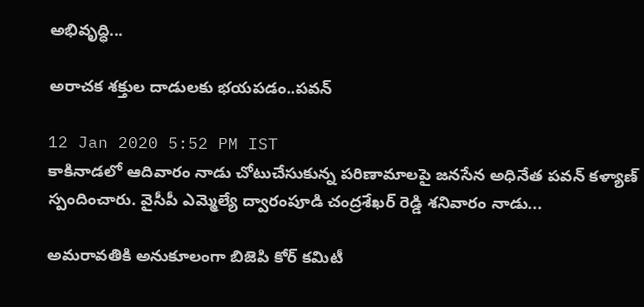అభివృద్ధి...

అరాచక శక్తుల దాడులకు భయపడం..పవన్

12 Jan 2020 5:52 PM IST
కాకినాడలో ఆదివారం నాడు చోటుచేసుకున్న పరిణామాలపై జనసేన అధినేత పవన్ కళ్యాణ్ స్పందించారు. వైసీపీ ఎమ్మెల్యే ద్వారంపూడి చంద్రశేఖర్ రెడ్డి శనివారం నాడు...

అమరావతికి అనుకూలంగా బిజెపి కోర్ కమిటీ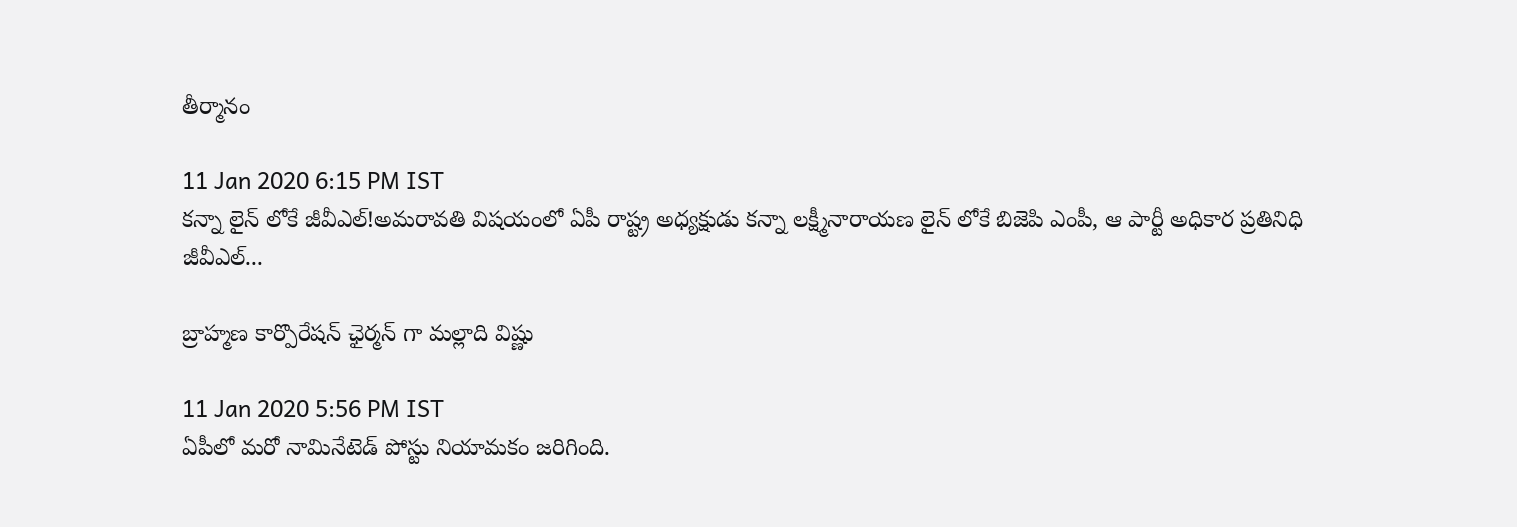తీర్మానం

11 Jan 2020 6:15 PM IST
కన్నా లైన్ లోకే జీవీఎల్!అమరావతి విషయంలో ఏపీ రాష్ట్ర అధ్యక్షుడు కన్నా లక్ష్మీనారాయణ లైన్ లోకే బిజెపి ఎంపీ, ఆ పార్టీ అధికార ప్రతినిధి జీవీఎల్...

బ్రాహ్మణ కార్పొరేషన్ ఛైర్మన్ గా మల్లాది విష్ణు

11 Jan 2020 5:56 PM IST
ఏపీలో మరో నామినేటెడ్ పోస్టు నియామకం జరిగింది.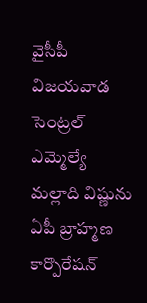వైసీపీ విజయవాడ సెంట్రల్ ఎమ్మెల్యే మల్లాది విష్ణును ఏపీ బ్రాహ్మణ కార్పొరేషన్‌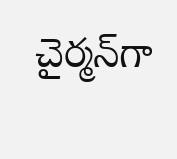చైర్మన్‌గా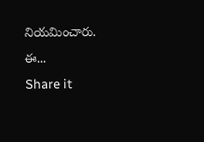నియమించారు. ఈ...
Share it